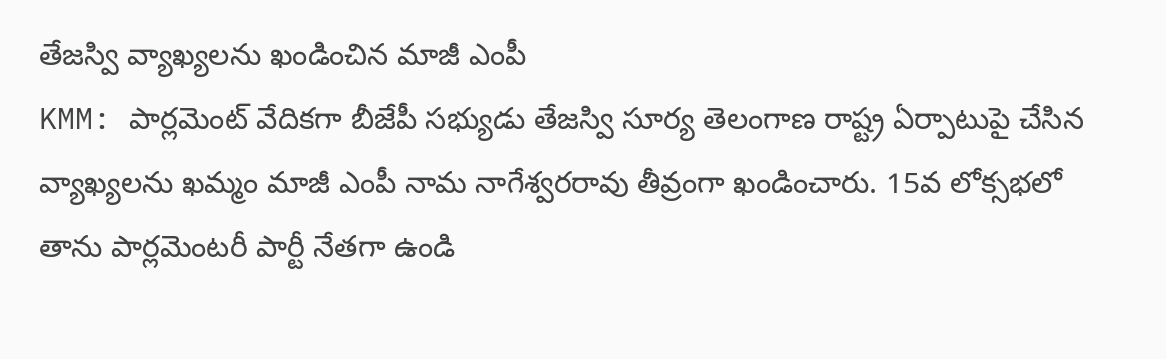తేజస్వి వ్యాఖ్యలను ఖండించిన మాజీ ఎంపీ
KMM: పార్లమెంట్ వేదికగా బీజేపీ సభ్యుడు తేజస్వి సూర్య తెలంగాణ రాష్ట్ర ఏర్పాటుపై చేసిన వ్యాఖ్యలను ఖమ్మం మాజీ ఎంపీ నామ నాగేశ్వరరావు తీవ్రంగా ఖండించారు. 15వ లోక్సభలో తాను పార్లమెంటరీ పార్టీ నేతగా ఉండి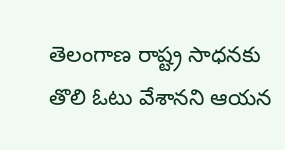తెలంగాణ రాష్ట్ర సాధనకు తొలి ఓటు వేశానని ఆయన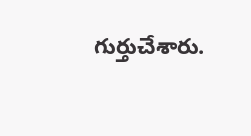గుర్తుచేశారు.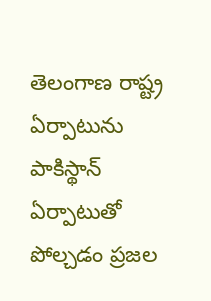తెలంగాణ రాష్ట్ర ఏర్పాటును పాకిస్థాన్ ఏర్పాటుతో పోల్చడం ప్రజల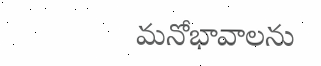మనోభావాలను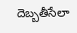దెబ్బతీసేలా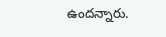ఉందన్నారు.